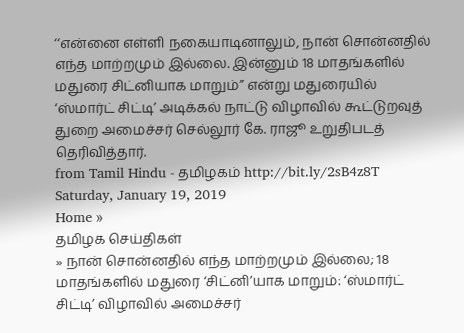‘‘என்னை எள்ளி நகையாடினாலும், நான் சொன்னதில் எந்த மாற்றமும் இல்லை. இன்னும் 18 மாதங்களில் மதுரை சிட்னியாக மாறும்’’ என்று மதுரையில் ‘ஸ்மார்ட் சிட்டி’ அடிக்கல் நாட்டு விழாவில் கூட்டுறவுத் துறை அமைச்சர் செல்லூர் கே. ராஜூ உறுதிபடத் தெரிவித்தார்.
from Tamil Hindu - தமிழகம் http://bit.ly/2sB4z8T
Saturday, January 19, 2019
Home »
தமிழக செய்திகள்
» நான் சொன்னதில் எந்த மாற்றமும் இல்லை; 18 மாதங்களில் மதுரை ‘சிட்னி’யாக மாறும்: ‘ஸ்மார்ட் சிட்டி’ விழாவில் அமைச்சர்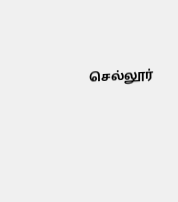செல்லூர்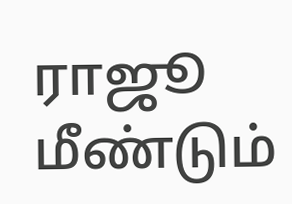ராஜூ மீண்டும்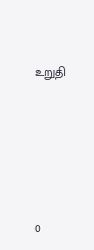உறுதி







0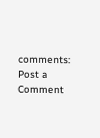comments:
Post a Comment